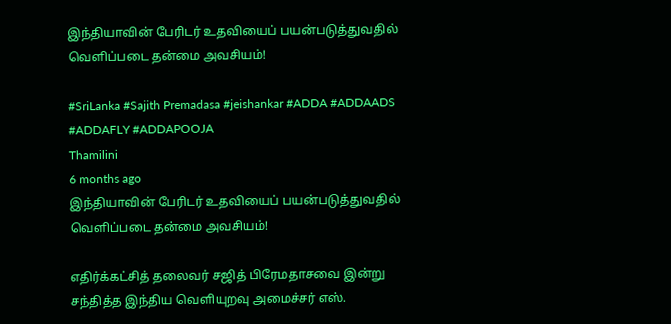இந்தியாவின் பேரிடர் உதவியைப் பயன்படுத்துவதில் வெளிப்படை தன்மை அவசியம்!

#SriLanka #Sajith Premadasa #jeishankar #ADDA #ADDAADS #ADDAFLY #ADDAPOOJA
Thamilini
6 months ago
இந்தியாவின் பேரிடர் உதவியைப் பயன்படுத்துவதில் வெளிப்படை தன்மை அவசியம்!

எதிர்க்கட்சித் தலைவர் சஜித் பிரேமதாசவை இன்று சந்தித்த இந்திய வெளியுறவு அமைச்சர் எஸ்.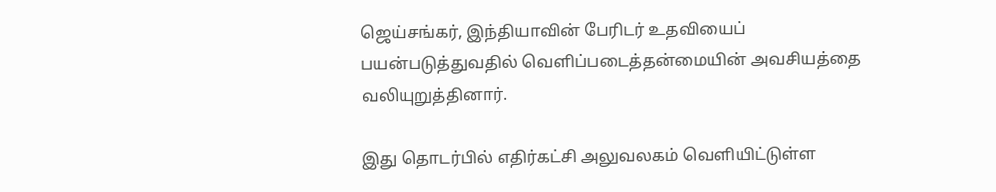ஜெய்சங்கர், இந்தியாவின் பேரிடர் உதவியைப் பயன்படுத்துவதில் வெளிப்படைத்தன்மையின் அவசியத்தை வலியுறுத்தினார்.

இது தொடர்பில் எதிர்கட்சி அலுவலகம் வெளியிட்டுள்ள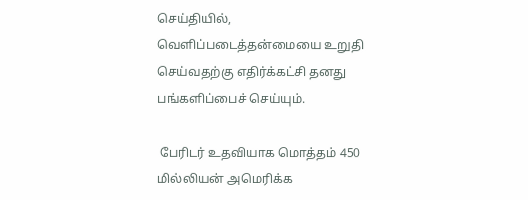செய்தியில்,  வெளிப்படைத்தன்மையை உறுதி செய்வதற்கு எதிர்க்கட்சி தனது பங்களிப்பைச் செய்யும்.

 பேரிடர் உதவியாக மொத்தம் 450 மில்லியன் அமெரிக்க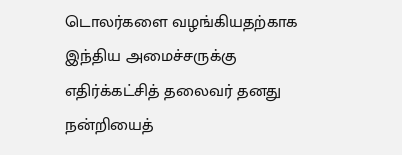டொலர்களை வழங்கியதற்காக இந்திய அமைச்சருக்கு எதிர்க்கட்சித் தலைவர் தனது நன்றியைத்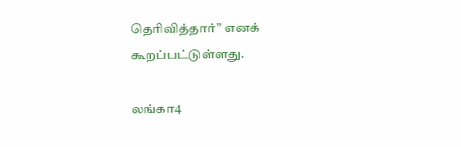தெரிவித்தார்” எனக் கூறப்பட்டுள்ளது.

லங்கா4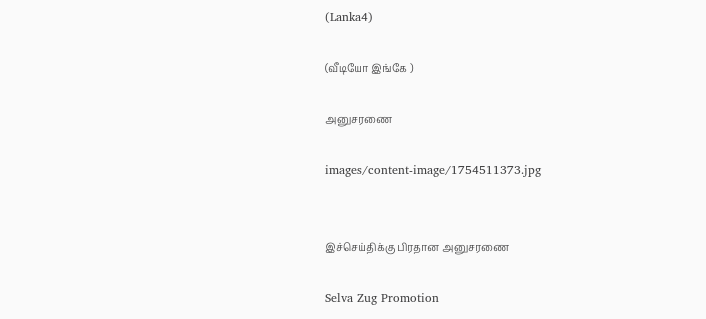(Lanka4)

(வீடியோ இங்கே )

அனுசரணை

images/content-image/1754511373.jpg


இச்செய்திக்கு பிரதான அனுசரணை

Selva Zug Promotion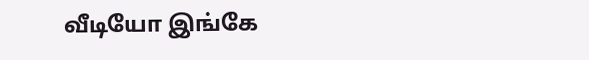வீடியோ இங்கே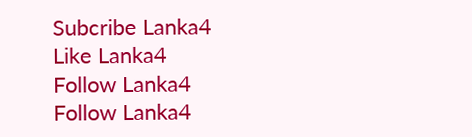Subcribe Lanka4
Like Lanka4
Follow Lanka4
Follow Lanka4